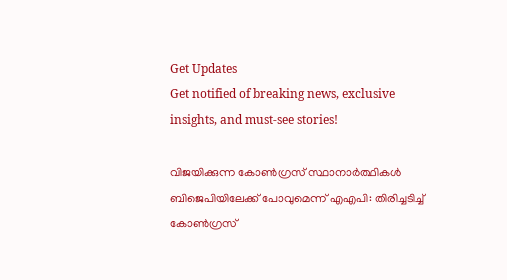Get Updates
Get notified of breaking news, exclusive insights, and must-see stories!

വിജയിക്കുന്ന കോണ്‍ഗ്രസ് സ്ഥാനാർത്ഥികള്‍ ബിജെപിയിലേക്ക് പോവുമെന്ന് എഎപി: തിരിച്ചടിച്ച് കോണ്‍ഗ്രസ്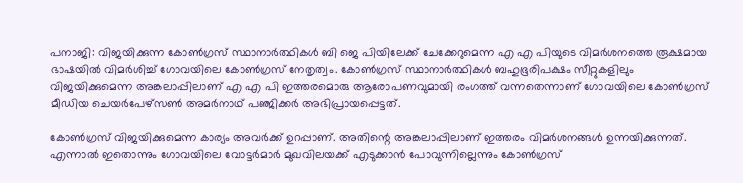പനാജി: വിജയിക്കുന്ന കോണ്‍ഗ്രസ് സ്ഥാനാർത്ഥികള്‍ ബി ജെ പിയിലേക്ക് ചേക്കേറുമെന്ന എ എ പിയുടെ വിമർശനത്തെ രൂക്ഷമായ ഭാഷയില്‍ വിമർശിച്ച് ഗോവയിലെ കോണ്‍ഗ്രസ് നേതൃത്വം. കോണ്‍ഗ്രസ് സ്ഥാനാർത്ഥികള്‍ ബഹുഭൂരിപക്ഷം സീറ്റുകളിലും വിജയിക്കുമെന്ന അങ്കലാപ്പിലാണ് എ എ പി ഇത്തരമൊരു ആരോപണവുമായി രംഗത്ത് വന്നതെന്നാണ് ഗോവയിലെ കോൺഗ്രസ് മീഡിയ ചെയർപേഴ്സൺ അമർനാഥ് പഞ്ജിക്കർ അഭിപ്രായപ്പെട്ടത്.

കോണ്‍ഗ്രസ് വിജയിക്കുമെന്ന കാര്യം അവർക്ക് ഉറപ്പാണ്. അതിന്റെ അങ്കലാപ്പിലാണ് ഇത്തരം വിമർശനങ്ങള്‍ ഉന്നയിക്കുന്നത്. എന്നാല്‍ ഇതൊന്നും ഗോവയിലെ വോട്ടർമാർ മുഖവിലയക്ക് എടുക്കാന്‍ പോവുന്നില്ലെന്നും കോണ്‍ഗ്രസ്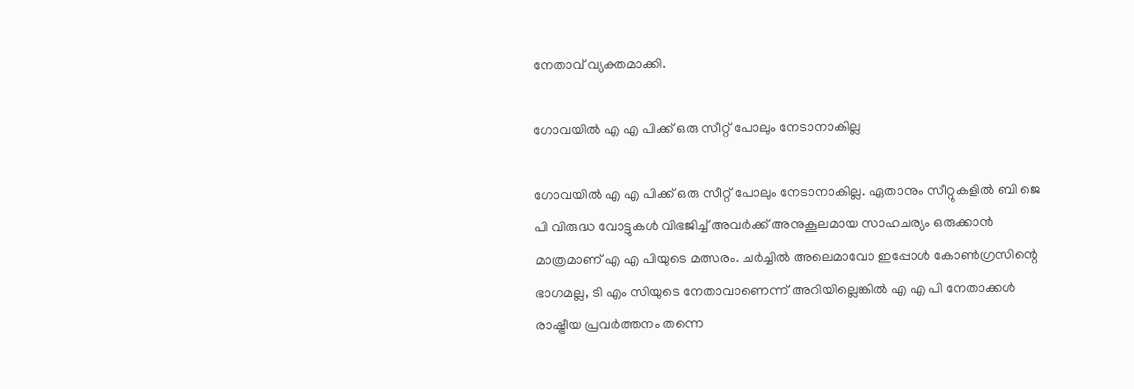നേതാവ് വ്യക്തമാക്കി.

ഗോവയിൽ എ എ പിക്ക് ഒരു സീറ്റ് പോലും നേടാനാകില്ല

ഗോവയിൽ എ എ പിക്ക് ഒരു സീറ്റ് പോലും നേടാനാകില്ല. ഏതാനും സീറ്റുകളില്‍ ബി ജെ പി വിരുദ്ധ വോട്ടുകള്‍ വിഭജിച്ച് അവർക്ക് അനുകൂലമായ സാഹചര്യം ഒരുക്കാന്‍ മാത്രമാണ് എ എ പിയുടെ മത്സരം. ചർച്ചിൽ അലെമാവോ ഇപ്പോള്‍ കോൺഗ്രസിന്റെ ഭാഗമല്ല, ടി എം സിയുടെ നേതാവാണെന്ന് അറിയില്ലെങ്കില്‍ എ എ പി നേതാക്കള്‍ രാഷ്ട്രീയ പ്രവർത്തനം തന്നെ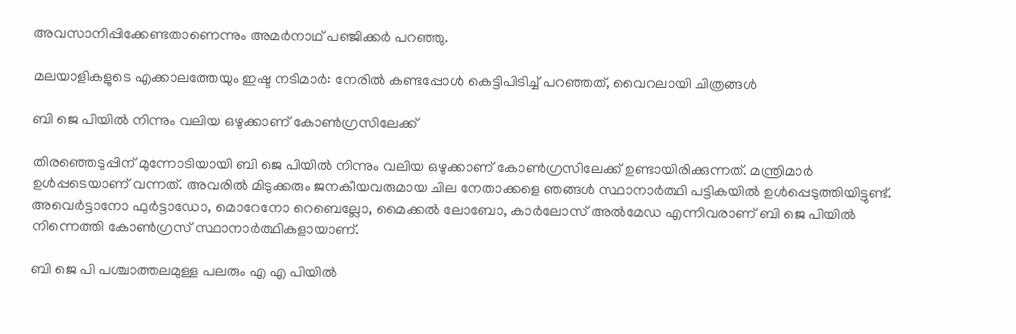അവസാനിപ്പിക്കേണ്ടതാണെന്നും അമർനാഥ് പഞ്ജിക്കർ പറഞ്ഞു.

മലയാളികളുടെ എക്കാലത്തേയും ഇഷ്ട നടിമാർ: നേരില്‍ കണ്ടപ്പോള്‍ കെട്ടിപിടിച്ച് പറഞ്ഞത്, വൈറലായി ചിത്രങ്ങള്‍

ബി ജെ പിയില്‍ നിന്നും വലിയ ഒഴുക്കാണ് കോണ്‍ഗ്രസിലേക്ക്

തിരഞ്ഞെടുപ്പിന് മുന്നോടിയായി ബി ജെ പിയില്‍ നിന്നും വലിയ ഒഴുക്കാണ് കോണ്‍ഗ്രസിലേക്ക് ഉണ്ടായിരിക്കുന്നത്. മന്ത്രിമാർ ഉള്‍പ്പടെയാണ് വന്നത്. അവരില്‍ മിടുക്കരും ജനകീയവരുമായ ചില നേതാക്കളെ ഞങ്ങള്‍ സ്ഥാനാർത്ഥി പട്ടികയില്‍ ഉള്‍പ്പെടുത്തിയിട്ടുണ്ട്.
അവെർട്ടാനോ ഫുർട്ടാഡോ, മൊറേനോ റെബെല്ലോ, മൈക്കൽ ലോബോ, കാർലോസ് അൽമേഡ എന്നിവരാണ് ബി ജെ പിയില്‍ നിന്നെത്തി കോണ്‍ഗ്രസ് സ്ഥാനാർത്ഥികളായാണ്.

ബി ജെ പി പശ്ചാത്തലമുള്ള പലരും എ എ പിയിൽ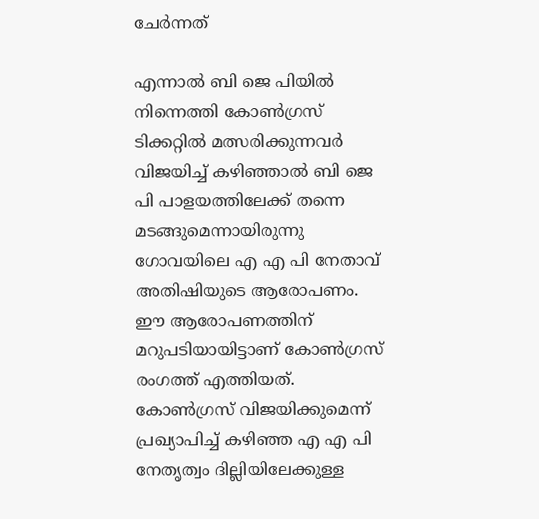ചേർന്നത്

എന്നാല്‍ ബി ജെ പിയില്‍ നിന്നെത്തി കോണ്‍ഗ്രസ് ടിക്കറ്റില്‍ മത്സരിക്കുന്നവർ വിജയിച്ച് കഴിഞ്ഞാല്‍ ബി ജെ പി പാളയത്തിലേക്ക് തന്നെ മടങ്ങുമെന്നായിരുന്നു ഗോവയിലെ എ എ പി നേതാവ് അതിഷിയുടെ ആരോപണം. ഈ ആരോപണത്തിന് മറുപടിയായിട്ടാണ് കോണ്‍ഗ്രസ് രംഗത്ത് എത്തിയത്. കോണ്‍ഗ്രസ് വിജയിക്കുമെന്ന് പ്രഖ്യാപിച്ച് കഴിഞ്ഞ എ എ പി നേതൃത്വം ദില്ലിയിലേക്കുള്ള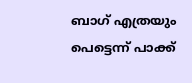ബാഗ് എത്രയും പെട്ടെന്ന് പാക്ക്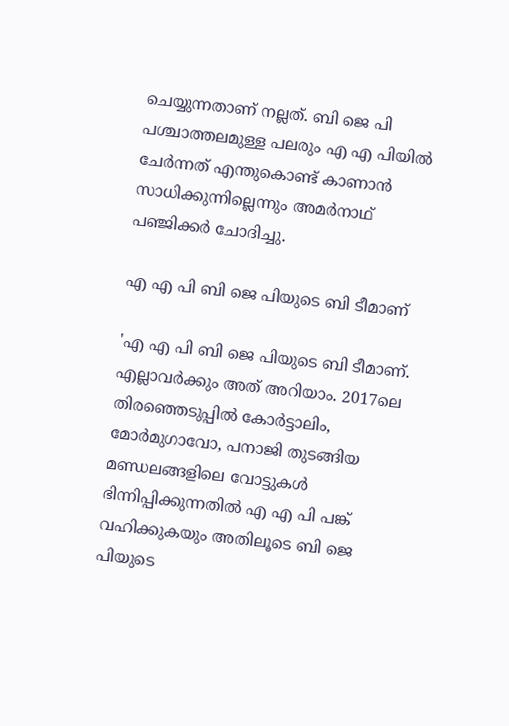ചെയ്യുന്നതാണ് നല്ലത്. ബി ജെ പി പശ്ചാത്തലമുള്ള പലരും എ എ പിയിൽ ചേർന്നത് എന്തുകൊണ്ട് കാണാന്‍ സാധിക്കുന്നില്ലെന്നും അമർനാഥ് പഞ്ജിക്കർ ചോദിച്ചു.

എ എ പി ബി ജെ പിയുടെ ബി ടീമാണ്

'എ എ പി ബി ജെ പിയുടെ ബി ടീമാണ്. എല്ലാവർക്കും അത് അറിയാം. 2017ലെ തിരഞ്ഞെടുപ്പിൽ കോർട്ടാലിം, മോർമുഗാവോ, പനാജി തുടങ്ങിയ മണ്ഡലങ്ങളിലെ വോട്ടുകൾ ഭിന്നിപ്പിക്കുന്നതിൽ എ എ പി പങ്ക് വഹിക്കുകയും അതിലൂടെ ബി ജെ പിയുടെ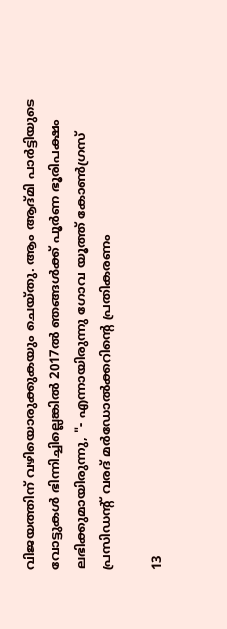വിജയത്തിന് വഴിയൊരുക്കുകയും ചെയ്തു. ആം ആദ്മി പാർട്ടിയുടെ വോട്ടുകൾ ഭിന്നിച്ചില്ലെങ്കിൽ 2017ൽ ഞങ്ങൾക്ക് പൂർണ ഭൂരിപക്ഷം ലഭിക്കുമായിരുന്നു, "- എന്നായിരുന്നു ഗോവ യൂത്ത് കോൺഗ്രസ് പ്രസിഡന്റ് വരദ് മർഡോൽക്കറിന്റെ പ്രതികരണം

13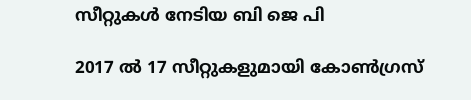സീറ്റുകള്‍ നേടിയ ബി ജെ പി

2017 ല്‍ 17 സീറ്റുകളുമായി കോണ്‍ഗ്രസ്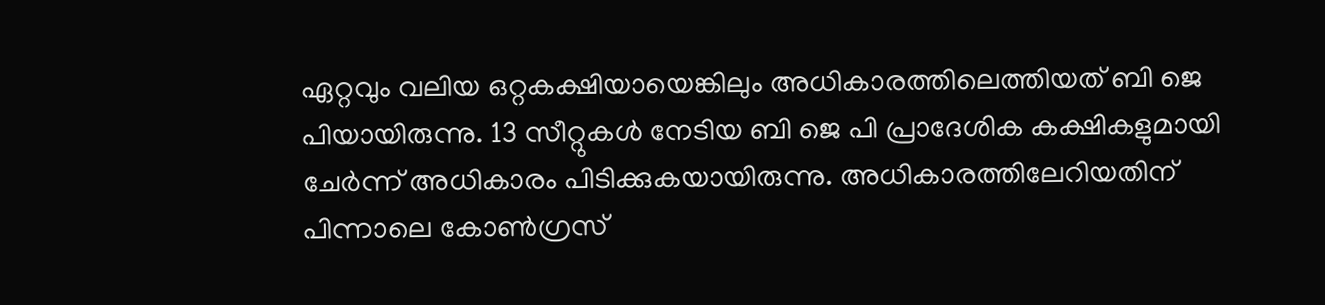ഏറ്റവും വലിയ ഒറ്റകക്ഷിയായെങ്കിലും അധികാരത്തിലെത്തിയത് ബി ജെ പിയായിരുന്നു. 13 സീറ്റുകള്‍ നേടിയ ബി ജെ പി പ്രാദേശിക കക്ഷികളുമായി ചേർന്ന് അധികാരം പിടിക്കുകയായിരുന്നു. അധികാരത്തിലേറിയതിന് പിന്നാലെ കോണ്‍ഗ്രസ്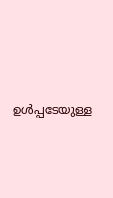ഉള്‍പ്പടേയുള്ള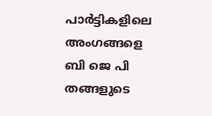പാർട്ടികളിലെ അംഗങ്ങളെ ബി ജെ പി തങ്ങളുടെ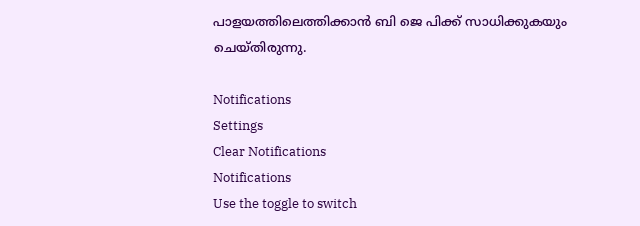പാളയത്തിലെത്തിക്കാന്‍ ബി ജെ പിക്ക് സാധിക്കുകയും ചെയ്തിരുന്നു.

Notifications
Settings
Clear Notifications
Notifications
Use the toggle to switch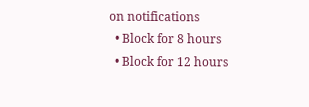on notifications
  • Block for 8 hours
  • Block for 12 hours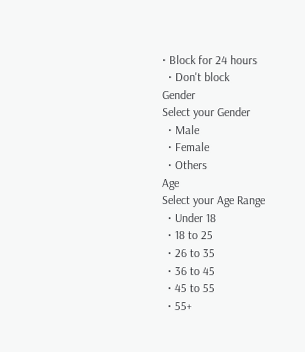• Block for 24 hours
  • Don't block
Gender
Select your Gender
  • Male
  • Female
  • Others
Age
Select your Age Range
  • Under 18
  • 18 to 25
  • 26 to 35
  • 36 to 45
  • 45 to 55
  • 55+